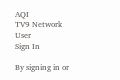AQI
TV9 Network
User
Sign In

By signing in or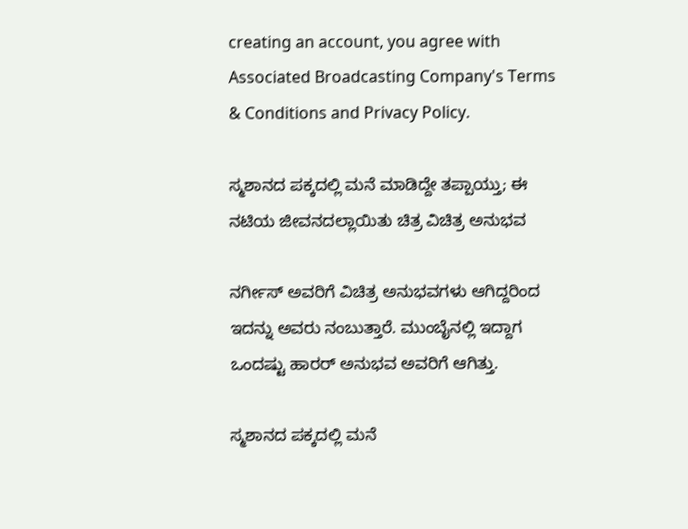creating an account, you agree with Associated Broadcasting Company's Terms & Conditions and Privacy Policy.

ಸ್ಮಶಾನದ ಪಕ್ಕದಲ್ಲಿ ಮನೆ ಮಾಡಿದ್ದೇ ತಪ್ಪಾಯ್ತು; ಈ ನಟಿಯ ಜೀವನದಲ್ಲಾಯಿತು ಚಿತ್ರ ವಿಚಿತ್ರ ಅನುಭವ

ನರ್ಗೀಸ್ ಅವರಿಗೆ ವಿಚಿತ್ರ ಅನುಭವಗಳು ಆಗಿದ್ದರಿಂದ ಇದನ್ನು ಅವರು ನಂಬುತ್ತಾರೆ. ಮುಂಬೈನಲ್ಲಿ ಇದ್ದಾಗ ಒಂದಷ್ಟು ಹಾರರ್ ಅನುಭವ ಅವರಿಗೆ ಆಗಿತ್ತು.

ಸ್ಮಶಾನದ ಪಕ್ಕದಲ್ಲಿ ಮನೆ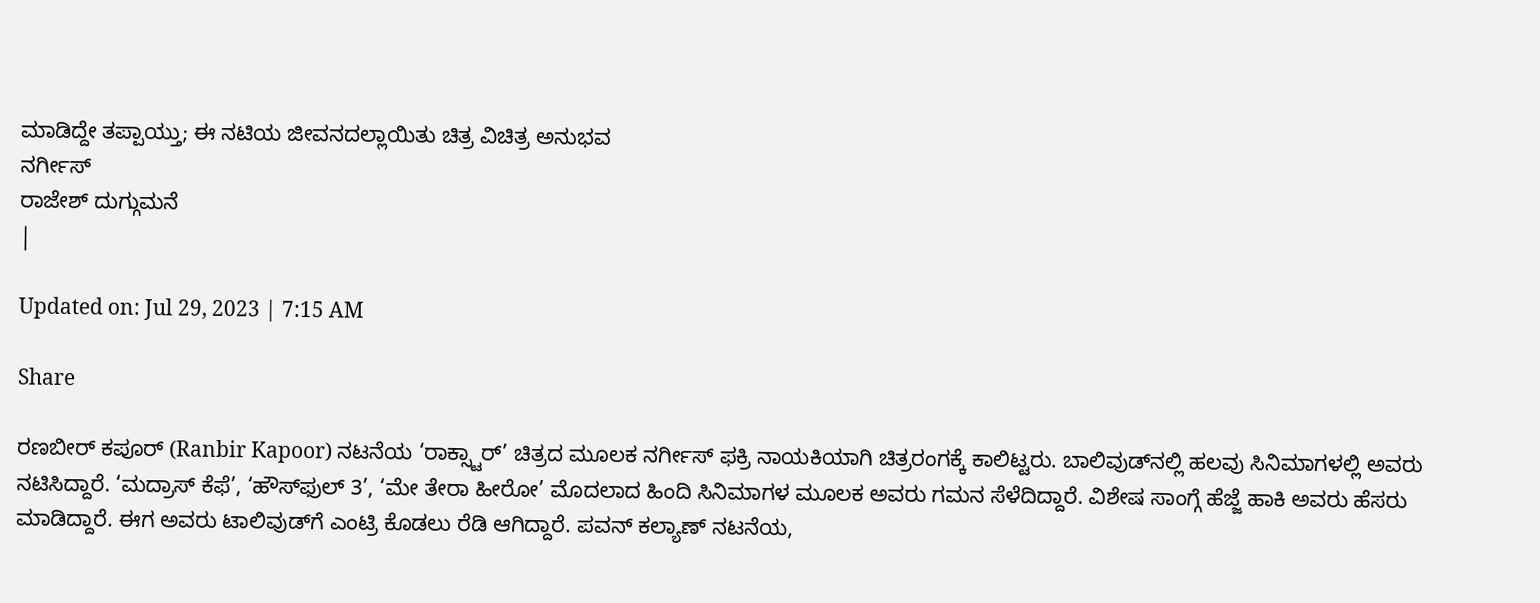ಮಾಡಿದ್ದೇ ತಪ್ಪಾಯ್ತು; ಈ ನಟಿಯ ಜೀವನದಲ್ಲಾಯಿತು ಚಿತ್ರ ವಿಚಿತ್ರ ಅನುಭವ
ನರ್ಗೀಸ್
ರಾಜೇಶ್ ದುಗ್ಗುಮನೆ
|

Updated on: Jul 29, 2023 | 7:15 AM

Share

ರಣಬೀರ್ ಕಪೂರ್ (Ranbir Kapoor) ನಟನೆಯ ‘ರಾಕ್ಸ್ಟಾರ್’ ಚಿತ್ರದ ಮೂಲಕ ನರ್ಗೀಸ್ ಫಕ್ರಿ ನಾಯಕಿಯಾಗಿ ಚಿತ್ರರಂಗಕ್ಕೆ ಕಾಲಿಟ್ಟರು. ಬಾಲಿವುಡ್‌ನಲ್ಲಿ ಹಲವು ಸಿನಿಮಾಗಳಲ್ಲಿ ಅವರು ನಟಿಸಿದ್ದಾರೆ. ‘ಮದ್ರಾಸ್ ಕೆಫೆ’, ‘ಹೌಸ್‌ಫುಲ್ 3’, ‘ಮೇ ತೇರಾ ಹೀರೋ’ ಮೊದಲಾದ ಹಿಂದಿ ಸಿನಿಮಾಗಳ ಮೂಲಕ ಅವರು ಗಮನ ಸೆಳೆದಿದ್ದಾರೆ. ವಿಶೇಷ ಸಾಂಗ್ಗೆ ಹೆಜ್ಜೆ ಹಾಕಿ ಅವರು ಹೆಸರು ಮಾಡಿದ್ದಾರೆ. ಈಗ ಅವರು ಟಾಲಿವುಡ್‌ಗೆ ಎಂಟ್ರಿ ಕೊಡಲು ರೆಡಿ ಆಗಿದ್ದಾರೆ. ಪವನ್ ಕಲ್ಯಾಣ್ ನಟನೆಯ,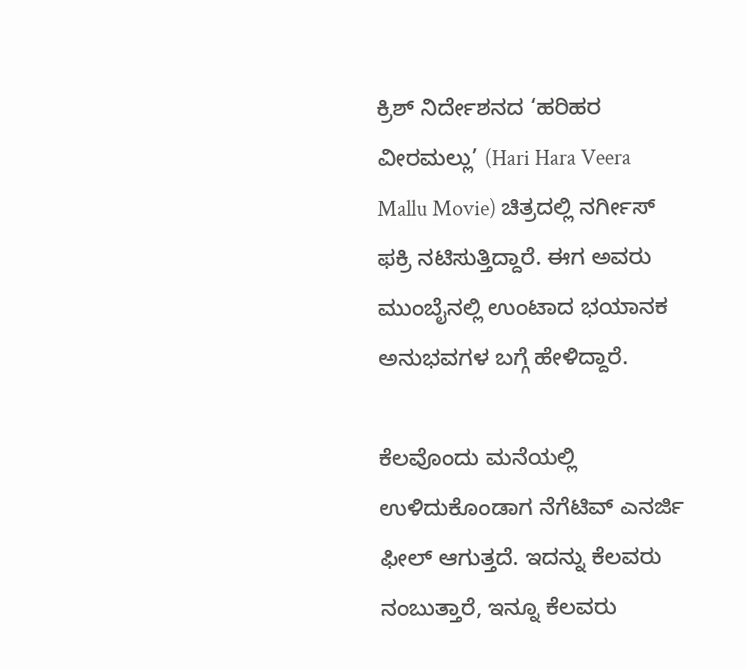ಕ್ರಿಶ್ ನಿರ್ದೇಶನದ ‘ಹರಿಹರ ವೀರಮಲ್ಲು’ (Hari Hara Veera Mallu Movie) ಚಿತ್ರದಲ್ಲಿ ನರ್ಗೀಸ್ ಫಕ್ರಿ ನಟಿಸುತ್ತಿದ್ದಾರೆ. ಈಗ ಅವರು ಮುಂಬೈನಲ್ಲಿ ಉಂಟಾದ ಭಯಾನಕ ಅನುಭವಗಳ ಬಗ್ಗೆ ಹೇಳಿದ್ದಾರೆ.

ಕೆಲವೊಂದು ಮನೆಯಲ್ಲಿ ಉಳಿದುಕೊಂಡಾಗ ನೆಗೆಟಿವ್ ಎನರ್ಜಿ ಫೀಲ್ ಆಗುತ್ತದೆ. ಇದನ್ನು ಕೆಲವರು ನಂಬುತ್ತಾರೆ, ಇನ್ನೂ ಕೆಲವರು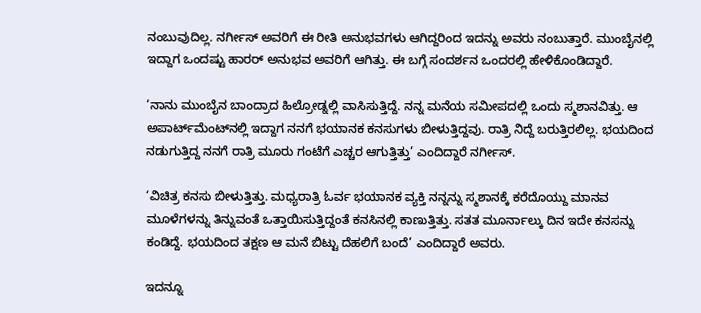ನಂಬುವುದಿಲ್ಲ. ನರ್ಗೀಸ್ ಅವರಿಗೆ ಈ ರೀತಿ ಅನುಭವಗಳು ಆಗಿದ್ದರಿಂದ ಇದನ್ನು ಅವರು ನಂಬುತ್ತಾರೆ. ಮುಂಬೈನಲ್ಲಿ ಇದ್ದಾಗ ಒಂದಷ್ಟು ಹಾರರ್ ಅನುಭವ ಅವರಿಗೆ ಆಗಿತ್ತು. ಈ ಬಗ್ಗೆ ಸಂದರ್ಶನ ಒಂದರಲ್ಲಿ ಹೇಳಿಕೊಂಡಿದ್ದಾರೆ.

‘ನಾನು ಮುಂಬೈನ ಬಾಂದ್ರಾದ ಹಿಲ್ರೋಡ್ನಲ್ಲಿ ವಾಸಿಸುತ್ತಿದ್ದೆ. ನನ್ನ ಮನೆಯ ಸಮೀಪದಲ್ಲಿ ಒಂದು ಸ್ಮಶಾನವಿತ್ತು. ಆ ಅಪಾರ್ಟ್‌ಮೆಂಟ್‌ನಲ್ಲಿ ಇದ್ದಾಗ ನನಗೆ ಭಯಾನಕ ಕನಸುಗಳು ಬೀಳುತ್ತಿದ್ದವು. ರಾತ್ರಿ ನಿದ್ದೆ ಬರುತ್ತಿರಲಿಲ್ಲ. ಭಯದಿಂದ ನಡುಗುತ್ತಿದ್ದ ನನಗೆ ರಾತ್ರಿ ಮೂರು ಗಂಟೆಗೆ ಎಚ್ಚರ ಆಗುತ್ತಿತ್ತು’ ಎಂದಿದ್ದಾರೆ ನರ್ಗೀಸ್.

‘ವಿಚಿತ್ರ ಕನಸು ಬೀಳುತ್ತಿತ್ತು. ಮಧ್ಯರಾತ್ರಿ ಓರ್ವ ಭಯಾನಕ ವ್ಯಕ್ತಿ ನನ್ನನ್ನು ಸ್ಮಶಾನಕ್ಕೆ ಕರೆದೊಯ್ದು ಮಾನವ ಮೂಳೆಗಳನ್ನು ತಿನ್ನುವಂತೆ ಒತ್ತಾಯಿಸುತ್ತಿದ್ದಂತೆ ಕನಸಿನಲ್ಲಿ ಕಾಣುತ್ತಿತ್ತು. ಸತತ ಮೂರ್ನಾಲ್ಕು ದಿನ ಇದೇ ಕನಸನ್ನು ಕಂಡಿದ್ದೆ. ಭಯದಿಂದ ತಕ್ಷಣ ಆ ಮನೆ ಬಿಟ್ಟು ದೆಹಲಿಗೆ ಬಂದೆ’ ಎಂದಿದ್ದಾರೆ ಅವರು.

ಇದನ್ನೂ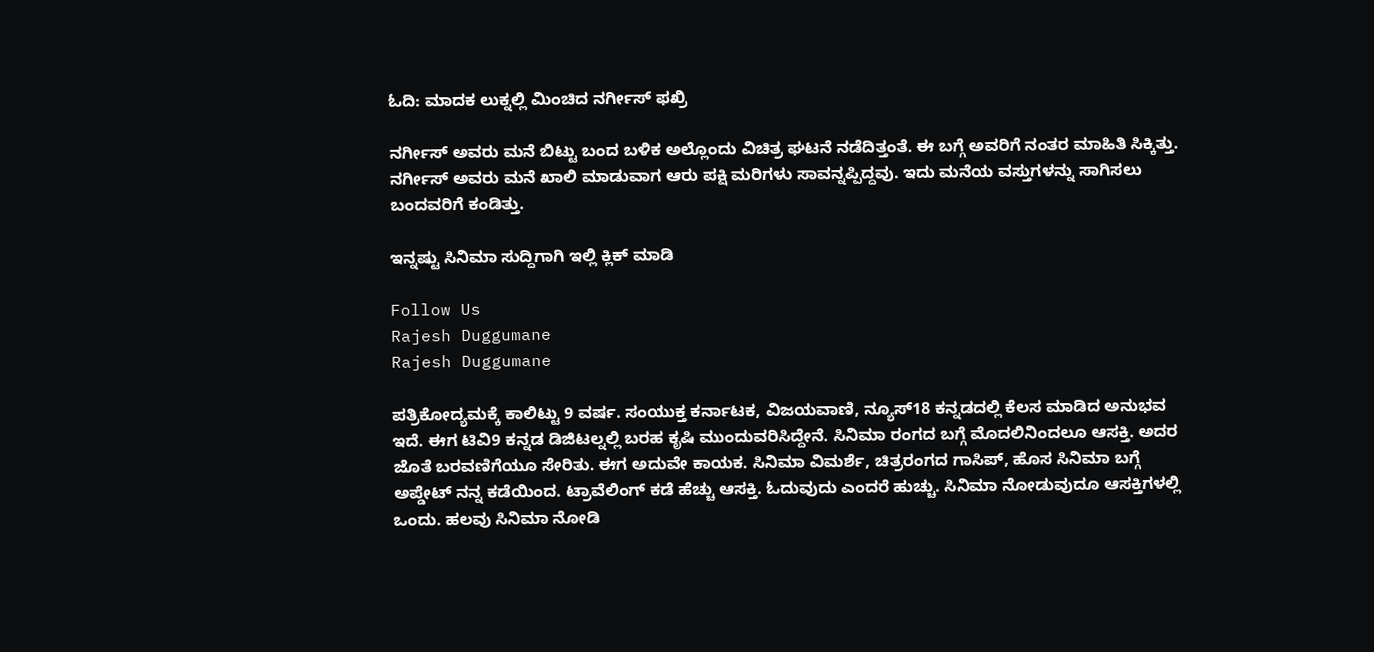ಓದಿ: ಮಾದಕ ಲುಕ್ನಲ್ಲಿ ಮಿಂಚಿದ ನರ್ಗೀಸ್ ಫಖ್ರಿ

ನರ್ಗೀಸ್ ಅವರು ಮನೆ ಬಿಟ್ಟು ಬಂದ ಬಳಿಕ ಅಲ್ಲೊಂದು ವಿಚಿತ್ರ ಘಟನೆ ನಡೆದಿತ್ತಂತೆ. ಈ ಬಗ್ಗೆ ಅವರಿಗೆ ನಂತರ ಮಾಹಿತಿ ಸಿಕ್ಕಿತ್ತು. ನರ್ಗೀಸ್ ಅವರು ಮನೆ ಖಾಲಿ ಮಾಡುವಾಗ ಆರು ಪಕ್ಷಿ ಮರಿಗಳು ಸಾವನ್ನಪ್ಪಿದ್ದವು. ಇದು ಮನೆಯ ವಸ್ತುಗಳನ್ನು ಸಾಗಿಸಲು ಬಂದವರಿಗೆ ಕಂಡಿತ್ತು.

ಇನ್ನಷ್ಟು ಸಿನಿಮಾ ಸುದ್ದಿಗಾಗಿ ಇಲ್ಲಿ ಕ್ಲಿಕ್ ಮಾಡಿ

Follow Us
Rajesh Duggumane
Rajesh Duggumane

ಪತ್ರಿಕೋದ್ಯಮಕ್ಕೆ ಕಾಲಿಟ್ಟು 9 ವರ್ಷ. ಸಂಯುಕ್ತ ಕರ್ನಾಟಕ, ವಿಜಯವಾಣಿ, ನ್ಯೂಸ್18 ಕನ್ನಡದಲ್ಲಿ ಕೆಲಸ ಮಾಡಿದ ಅನುಭವ ಇದೆ. ಈಗ ಟಿವಿ9 ಕನ್ನಡ ಡಿಜಿಟಲ್ನಲ್ಲಿ ಬರಹ ಕೃಷಿ ಮುಂದುವರಿಸಿದ್ದೇನೆ. ಸಿನಿಮಾ ರಂಗದ ಬಗ್ಗೆ ಮೊದಲಿನಿಂದಲೂ ಆಸಕ್ತಿ. ಅದರ ಜೊತೆ ಬರವಣಿಗೆಯೂ ಸೇರಿತು. ಈಗ ಅದುವೇ ಕಾಯಕ. ಸಿನಿಮಾ ವಿಮರ್ಶೆ, ಚಿತ್ರರಂಗದ ಗಾಸಿಪ್, ಹೊಸ ಸಿನಿಮಾ ಬಗ್ಗೆ ಅಪ್ಡೇಟ್ ನನ್ನ ಕಡೆಯಿಂದ. ಟ್ರಾವೆಲಿಂಗ್ ಕಡೆ ಹೆಚ್ಚು ಆಸಕ್ತಿ. ಓದುವುದು ಎಂದರೆ ಹುಚ್ಚು. ಸಿನಿಮಾ ನೋಡುವುದೂ ಆಸಕ್ತಿಗಳಲ್ಲಿ ಒಂದು. ಹಲವು ಸಿನಿಮಾ ನೋಡಿ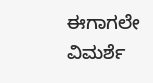ಈಗಾಗಲೇ ವಿಮರ್ಶೆ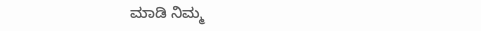ಮಾಡಿ ನಿಮ್ಮ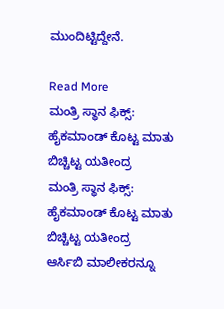ಮುಂದಿಟ್ಟಿದ್ದೇನೆ.

Read More
ಮಂತ್ರಿ ಸ್ಥಾನ ಫಿಕ್ಸ್: ಹೈಕಮಾಂಡ್ ಕೊಟ್ಟ ಮಾತು ಬಿಚ್ಚಿಟ್ಟ ಯತೀಂದ್ರ
ಮಂತ್ರಿ ಸ್ಥಾನ ಫಿಕ್ಸ್: ಹೈಕಮಾಂಡ್ ಕೊಟ್ಟ ಮಾತು ಬಿಚ್ಚಿಟ್ಟ ಯತೀಂದ್ರ
ಆರ್ಸಿಬಿ ಮಾಲೀಕರನ್ನೂ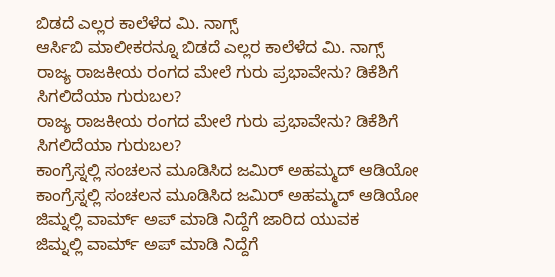ಬಿಡದೆ ಎಲ್ಲರ ಕಾಲೆಳೆದ ಮಿ. ನಾಗ್ಸ್
ಆರ್ಸಿಬಿ ಮಾಲೀಕರನ್ನೂ ಬಿಡದೆ ಎಲ್ಲರ ಕಾಲೆಳೆದ ಮಿ. ನಾಗ್ಸ್
ರಾಜ್ಯ ರಾಜಕೀಯ ರಂಗದ ಮೇಲೆ ಗುರು ಪ್ರಭಾವೇನು? ಡಿಕೆಶಿಗೆ ಸಿಗಲಿದೆಯಾ ಗುರುಬಲ?
ರಾಜ್ಯ ರಾಜಕೀಯ ರಂಗದ ಮೇಲೆ ಗುರು ಪ್ರಭಾವೇನು? ಡಿಕೆಶಿಗೆ ಸಿಗಲಿದೆಯಾ ಗುರುಬಲ?
ಕಾಂಗ್ರೆಸ್ನಲ್ಲಿ ಸಂಚಲನ ಮೂಡಿಸಿದ ಜಮಿರ್ ಅಹಮ್ಮದ್ ಆಡಿಯೋ
ಕಾಂಗ್ರೆಸ್ನಲ್ಲಿ ಸಂಚಲನ ಮೂಡಿಸಿದ ಜಮಿರ್ ಅಹಮ್ಮದ್ ಆಡಿಯೋ
ಜಿಮ್ನಲ್ಲಿ ವಾರ್ಮ್ ಅಪ್ ಮಾಡಿ ನಿದ್ದೆಗೆ ಜಾರಿದ ಯುವಕ
ಜಿಮ್ನಲ್ಲಿ ವಾರ್ಮ್ ಅಪ್ ಮಾಡಿ ನಿದ್ದೆಗೆ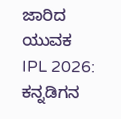ಜಾರಿದ ಯುವಕ
IPL 2026: ಕನ್ನಡಿಗನ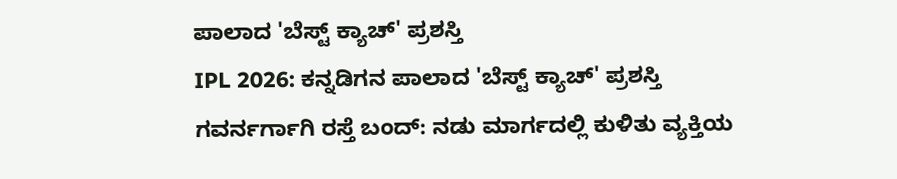ಪಾಲಾದ 'ಬೆಸ್ಟ್ ಕ್ಯಾಚ್' ಪ್ರಶಸ್ತಿ
IPL 2026: ಕನ್ನಡಿಗನ ಪಾಲಾದ 'ಬೆಸ್ಟ್ ಕ್ಯಾಚ್' ಪ್ರಶಸ್ತಿ
ಗವರ್ನರ್ಗಾಗಿ ರಸ್ತೆ ಬಂದ್: ನಡು ಮಾರ್ಗದಲ್ಲಿ ಕುಳಿತು ವ್ಯಕ್ತಿಯ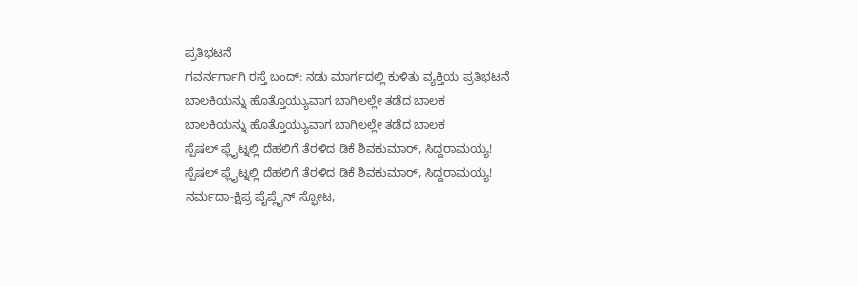ಪ್ರತಿಭಟನೆ
ಗವರ್ನರ್ಗಾಗಿ ರಸ್ತೆ ಬಂದ್: ನಡು ಮಾರ್ಗದಲ್ಲಿ ಕುಳಿತು ವ್ಯಕ್ತಿಯ ಪ್ರತಿಭಟನೆ
ಬಾಲಕಿಯನ್ನು ಹೊತ್ತೊಯ್ಯುವಾಗ ಬಾಗಿಲಲ್ಲೇ ತಡೆದ ಬಾಲಕ
ಬಾಲಕಿಯನ್ನು ಹೊತ್ತೊಯ್ಯುವಾಗ ಬಾಗಿಲಲ್ಲೇ ತಡೆದ ಬಾಲಕ
ಸ್ಪೆಷಲ್ ಫ್ಲೈಟ್ನಲ್ಲಿ ದೆಹಲಿಗೆ ತೆರಳಿದ ಡಿಕೆ ಶಿವಕುಮಾರ್, ಸಿದ್ದರಾಮಯ್ಯ!
ಸ್ಪೆಷಲ್ ಫ್ಲೈಟ್ನಲ್ಲಿ ದೆಹಲಿಗೆ ತೆರಳಿದ ಡಿಕೆ ಶಿವಕುಮಾರ್, ಸಿದ್ದರಾಮಯ್ಯ!
ನರ್ಮದಾ-ಕ್ಷಿಪ್ರ ಪೈಪ್ಲೈನ್ ಸ್ಫೋಟ,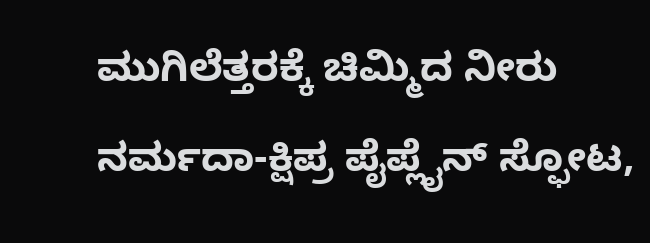ಮುಗಿಲೆತ್ತರಕ್ಕೆ ಚಿಮ್ಮಿದ ನೀರು
ನರ್ಮದಾ-ಕ್ಷಿಪ್ರ ಪೈಪ್ಲೈನ್ ಸ್ಫೋಟ,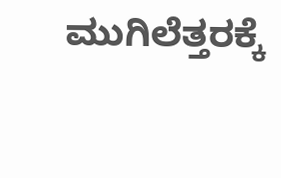ಮುಗಿಲೆತ್ತರಕ್ಕೆ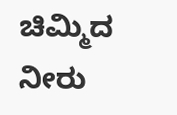ಚಿಮ್ಮಿದ ನೀರು